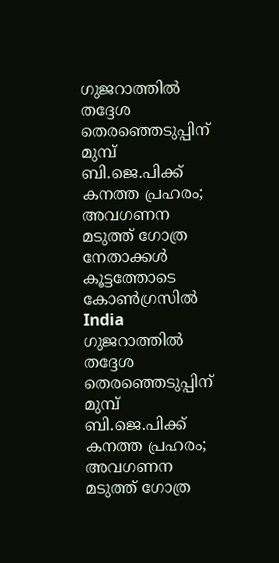ഗുജറാത്തില്‍ തദ്ദേശ തെരഞ്ഞെടുപ്പിന് മുമ്പ് ബി.ജെ.പിക്ക് കനത്ത പ്രഹരം; അവഗണന മടുത്ത് ഗോത്ര നേതാക്കള്‍ കൂട്ടത്തോടെ കോണ്‍ഗ്രസില്‍
India
ഗുജറാത്തില്‍ തദ്ദേശ തെരഞ്ഞെടുപ്പിന് മുമ്പ് ബി.ജെ.പിക്ക് കനത്ത പ്രഹരം; അവഗണന മടുത്ത് ഗോത്ര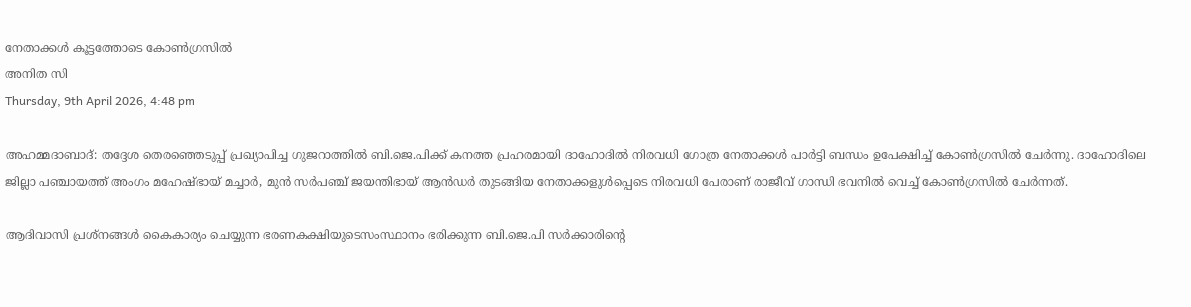നേതാക്കള്‍ കൂട്ടത്തോടെ കോണ്‍ഗ്രസില്‍
അനിത സി
Thursday, 9th April 2026, 4:48 pm

അഹമ്മദാബാദ്: തദ്ദേശ തെരഞ്ഞെടുപ്പ് പ്രഖ്യാപിച്ച ഗുജറാത്തില്‍ ബി.ജെ.പിക്ക് കനത്ത പ്രഹരമായി ദാഹോദില്‍ നിരവധി ഗോത്ര നേതാക്കള്‍ പാര്‍ട്ടി ബന്ധം ഉപേക്ഷിച്ച് കോണ്‍ഗ്രസില്‍ ചേര്‍ന്നു. ദാഹോദിലെ ജില്ലാ പഞ്ചായത്ത് അംഗം മഹേഷ്ഭായ് മച്ചാര്‍, മുന്‍ സര്‍പഞ്ച് ജയന്തിഭായ് ആന്‍ഡര്‍ തുടങ്ങിയ നേതാക്കളുള്‍പ്പെടെ നിരവധി പേരാണ് രാജീവ് ഗാന്ധി ഭവനില്‍ വെച്ച് കോണ്‍ഗ്രസില്‍ ചേര്‍ന്നത്.

ആദിവാസി പ്രശ്നങ്ങള്‍ കൈകാര്യം ചെയ്യുന്ന ഭരണകക്ഷിയുടെസംസ്ഥാനം ഭരിക്കുന്ന ബി.ജെ.പി സര്‍ക്കാരിന്റെ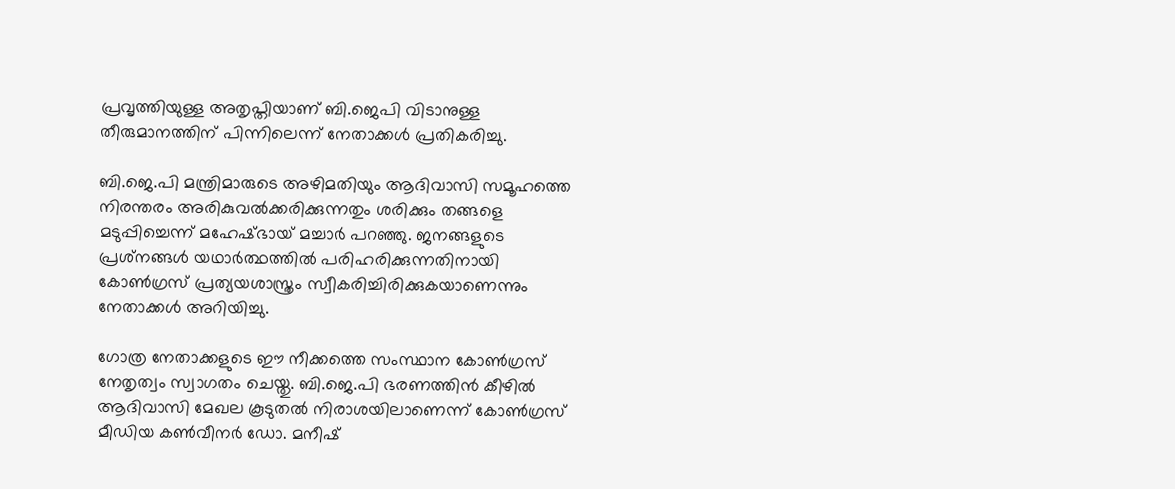പ്രവൃത്തിയുള്ള അതൃപ്തിയാണ് ബി.ജെപി വിടാനുള്ള തീരുമാനത്തിന് പിന്നിലെന്ന് നേതാക്കള്‍ പ്രതികരിച്ചു.

ബി.ജെ.പി മന്ത്രിമാരുടെ അഴിമതിയും ആദിവാസി സമൂഹത്തെ നിരന്തരം അരികുവല്‍ക്കരിക്കുന്നതും ശരിക്കും തങ്ങളെ മടുപ്പിച്ചെന്ന് മഹേഷ്ഭായ് മച്ചാര്‍ പറഞ്ഞു. ജനങ്ങളുടെ പ്രശ്‌നങ്ങള്‍ യഥാര്‍ത്ഥത്തില്‍ പരിഹരിക്കുന്നതിനായി കോണ്‍ഗ്രസ് പ്രത്യയശാസ്ത്രം സ്വീകരിച്ചിരിക്കുകയാണെന്നും നേതാക്കള്‍ അറിയിച്ചു.

ഗോത്ര നേതാക്കളുടെ ഈ നീക്കത്തെ സംസ്ഥാന കോണ്‍ഗ്രസ് നേതൃത്വം സ്വാഗതം ചെയ്തു. ബി.ജെ.പി ഭരണത്തിന്‍ കീഴില്‍ ആദിവാസി മേഖല കൂടുതല്‍ നിരാശയിലാണെന്ന് കോണ്‍ഗ്രസ് മീഡിയ കണ്‍വീനര്‍ ഡോ. മനീഷ്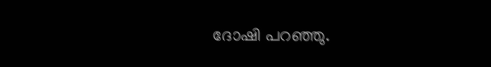ദോഷി പറഞ്ഞു.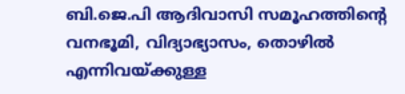ബി.ജെ.പി ആദിവാസി സമൂഹത്തിന്റെ വനഭൂമി, വിദ്യാഭ്യാസം, തൊഴില്‍ എന്നിവയ്ക്കുള്ള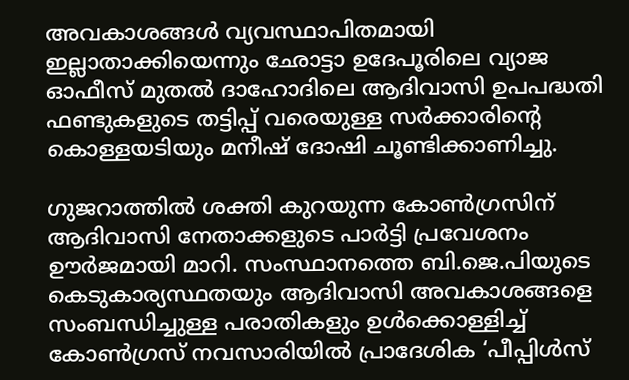അവകാശങ്ങള്‍ വ്യവസ്ഥാപിതമായി ഇല്ലാതാക്കിയെന്നും ഛോട്ടാ ഉദേപൂരിലെ വ്യാജ ഓഫീസ് മുതല്‍ ദാഹോദിലെ ആദിവാസി ഉപപദ്ധതി ഫണ്ടുകളുടെ തട്ടിപ്പ് വരെയുള്ള സര്‍ക്കാരിന്റെ കൊള്ളയടിയും മനീഷ് ദോഷി ചൂണ്ടിക്കാണിച്ചു.

ഗുജറാത്തില്‍ ശക്തി കുറയുന്ന കോണ്‍ഗ്രസിന് ആദിവാസി നേതാക്കളുടെ പാര്‍ട്ടി പ്രവേശനം ഊര്‍ജമായി മാറി. സംസ്ഥാനത്തെ ബി.ജെ.പിയുടെ കെടുകാര്യസ്ഥതയും ആദിവാസി അവകാശങ്ങളെ സംബന്ധിച്ചുള്ള പരാതികളും ഉള്‍ക്കൊള്ളിച്ച് കോണ്‍ഗ്രസ് നവസാരിയില്‍ പ്രാദേശിക ‘പീപ്പിള്‍സ്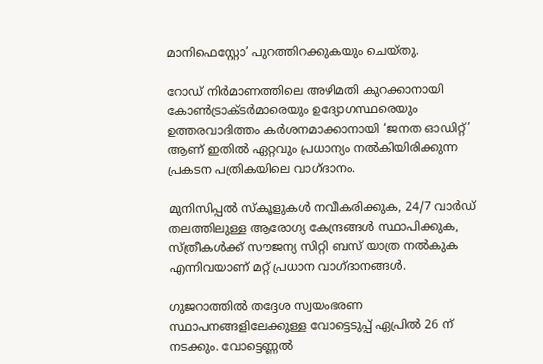മാനിഫെസ്റ്റോ’ പുറത്തിറക്കുകയും ചെയ്തു.

റോഡ് നിര്‍മാണത്തിലെ അഴിമതി കുറക്കാനായി കോണ്‍ട്രാക്ടര്‍മാരെയും ഉദ്യോഗസ്ഥരെയും ഉത്തരവാദിത്തം കര്‍ശനമാക്കാനായി ‘ജനത ഓഡിറ്റ്’ ആണ് ഇതില്‍ ഏറ്റവും പ്രധാന്യം നല്‍കിയിരിക്കുന്ന പ്രകടന പത്രികയിലെ വാഗ്ദാനം.

മുനിസിപ്പല്‍ സ്‌കൂളുകള്‍ നവീകരിക്കുക, 24/7 വാര്‍ഡ് തലത്തിലുള്ള ആരോഗ്യ കേന്ദ്രങ്ങള്‍ സ്ഥാപിക്കുക, സ്ത്രീകള്‍ക്ക് സൗജന്യ സിറ്റി ബസ് യാത്ര നല്‍കുക എന്നിവയാണ് മറ്റ് പ്രധാന വാഗ്ദാനങ്ങള്‍.

ഗുജറാത്തില്‍ തദ്ദേശ സ്വയംഭരണ സ്ഥാപനങ്ങളിലേക്കുള്ള വോട്ടെടുപ്പ് ഏപ്രില്‍ 26 ന് നടക്കും. വോട്ടെണ്ണല്‍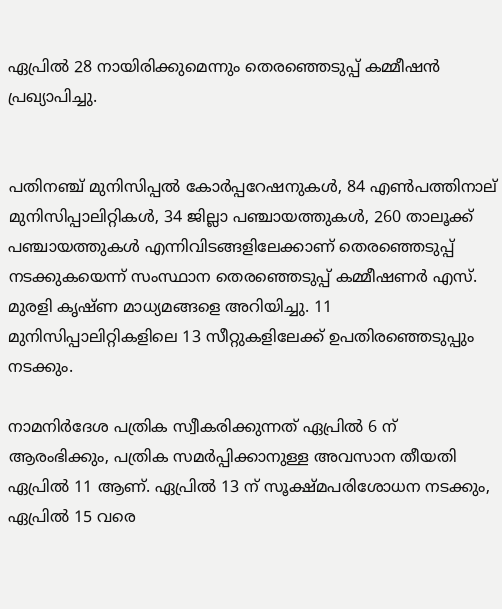ഏപ്രില്‍ 28 നായിരിക്കുമെന്നും തെരഞ്ഞെടുപ്പ് കമ്മീഷന്‍ പ്രഖ്യാപിച്ചു.


പതിനഞ്ച് മുനിസിപ്പല്‍ കോര്‍പ്പറേഷനുകള്‍, 84 എണ്‍പത്തിനാല് മുനിസിപ്പാലിറ്റികള്‍, 34 ജില്ലാ പഞ്ചായത്തുകള്‍, 260 താലൂക്ക് പഞ്ചായത്തുകള്‍ എന്നിവിടങ്ങളിലേക്കാണ് തെരഞ്ഞെടുപ്പ് നടക്കുകയെന്ന് സംസ്ഥാന തെരഞ്ഞെടുപ്പ് കമ്മീഷണര്‍ എസ്. മുരളി കൃഷ്ണ മാധ്യമങ്ങളെ അറിയിച്ചു. 11 മുനിസിപ്പാലിറ്റികളിലെ 13 സീറ്റുകളിലേക്ക് ഉപതിരഞ്ഞെടുപ്പും നടക്കും.

നാമനിര്‍ദേശ പത്രിക സ്വീകരിക്കുന്നത് ഏപ്രില്‍ 6 ന് ആരംഭിക്കും, പത്രിക സമര്‍പ്പിക്കാനുള്ള അവസാന തീയതി ഏപ്രില്‍ 11 ആണ്. ഏപ്രില്‍ 13 ന് സൂക്ഷ്മപരിശോധന നടക്കും, ഏപ്രില്‍ 15 വരെ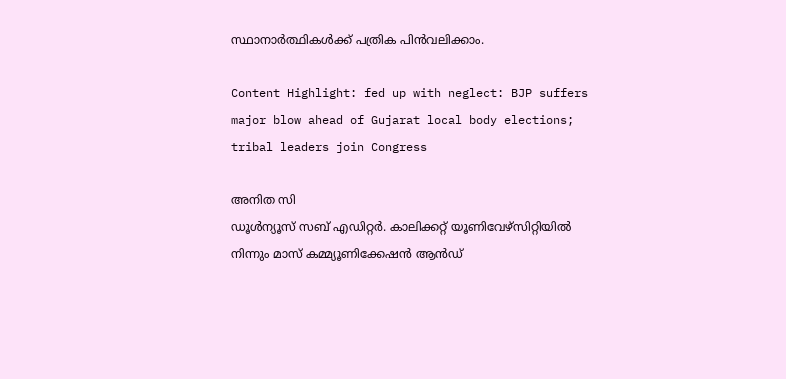സ്ഥാനാര്‍ത്ഥികള്‍ക്ക് പത്രിക പിന്‍വലിക്കാം.

Content Highlight: fed up with neglect: BJP suffers major blow ahead of Gujarat local body elections; tribal leaders join Congress

അനിത സി
ഡൂള്‍ന്യൂസ് സബ് എഡിറ്റര്‍. കാലിക്കറ്റ് യൂണിവേഴ്‌സിറ്റിയില്‍ നിന്നും മാസ് കമ്മ്യൂണിക്കേഷന്‍ ആന്‍ഡ്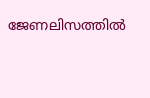ജേണലിസത്തില്‍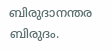ബിരുദാനന്തര ബിരുദം.